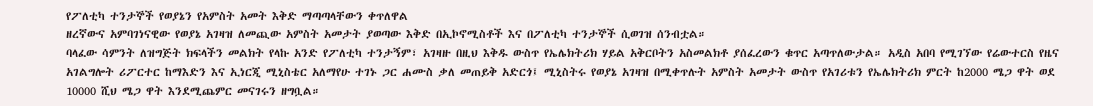የፖለቲካ ተንታኞች የወያኔን የአምስት አመት እቅድ ማጣጣላቸውን ቀጥለዋል
ዘረኛውና አምባገነናዊው የወያኔ አገዛዝ ለመጪው አምስት አመታት ያወጣው እቅድ በኢኮኖሚስቶች እና በፖለቲካ ተንታኞች ሲወገዝ ሰንብቷል።
ባላፈው ሳምንት ለዝግጅት ክፍላችን መልክት የላኩ አንድ የፖለቲካ ተንታኝም፣ አገዛዙ በዚህ እቅዱ ውስጥ የኤሌክትሪክ ሃይል አቅርቦትን አስመልክቶ ያሰፈረውን ቁጥር አጣጥለውታል። አዲስ አበባ የሚገኘው የሬውተርስ የዜና አገልግሎት ሪፖርተር ከማእድን እና ኢነርጂ ሚኒስቴር አለማየሁ ተገኑ ጋር ሐሙስ ቃለ መጠይቅ አድርጎ፤ ሚኒስትሩ የወያኔ አገዛዝ በሚቀጥሉት አምስት አመታት ውስጥ የአገሪቱን የኤሌክትሪክ ምርት ከ2000 ሜጋ ዋት ወደ 10000 ሺህ ሜጋ ዋት እንደሚጨምር መናገሩን ዘግቧል።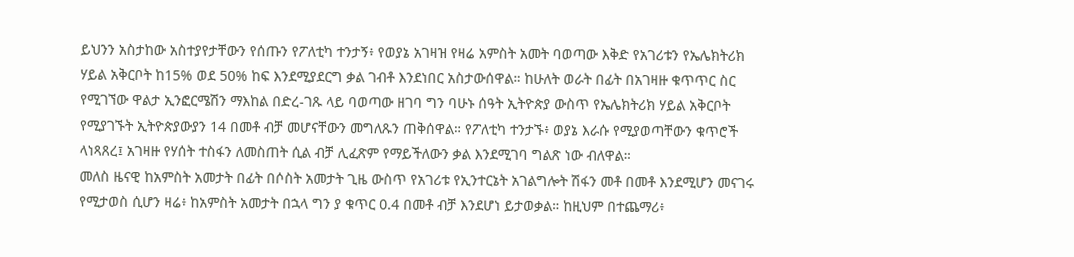ይህንን አስታከው አስተያየታቸውን የሰጡን የፖለቲካ ተንታኝ፥ የወያኔ አገዛዝ የዛሬ አምስት አመት ባወጣው እቅድ የአገሪቱን የኤሌክትሪክ ሃይል አቅርቦት ከ15% ወደ 50% ከፍ እንደሚያደርግ ቃል ገብቶ እንደነበር አስታውሰዋል። ከሁለት ወራት በፊት በአገዛዙ ቁጥጥር ስር የሚገኘው ዋልታ ኢንፎርሜሽን ማእከል በድረ-ገጹ ላይ ባወጣው ዘገባ ግን ባሁኑ ሰዓት ኢትዮጵያ ውስጥ የኤሌክትሪክ ሃይል አቅርቦት የሚያገኙት ኢትዮጵያውያን 14 በመቶ ብቻ መሆናቸውን መግለጹን ጠቅሰዋል። የፖለቲካ ተንታኙ፥ ወያኔ እራሱ የሚያወጣቸውን ቁጥሮች ላነጻጸረ፤ አገዛዙ የሃሰት ተስፋን ለመስጠት ሲል ብቻ ሊፈጽም የማይችለውን ቃል እንደሚገባ ግልጽ ነው ብለዋል።
መለስ ዜናዊ ከአምስት አመታት በፊት በሶስት አመታት ጊዜ ውስጥ የአገሪቱ የኢንተርኔት አገልግሎት ሽፋን መቶ በመቶ እንደሚሆን መናገሩ የሚታወስ ሲሆን ዛሬ፥ ከአምስት አመታት በኋላ ግን ያ ቁጥር 0.4 በመቶ ብቻ እንደሆነ ይታወቃል። ከዚህም በተጨማሪ፥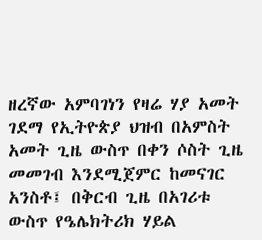ዘረኛው አምባገነን የዛሬ ሃያ አመት ገደማ የኢትዮጵያ ህዝብ በአምስት አመት ጊዜ ውስጥ በቀን ሶስት ጊዜ መመገብ እንደሚጀምር ከመናገር አንስቶ፤ በቅርብ ጊዜ በአገሪቱ ውስጥ የዔሌክትሪክ ሃይል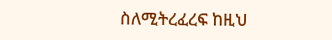ስለሚትረፈረፍ ከዚህ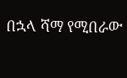በኋላ ሻማ የሚበራው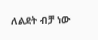ለልደት ብቻ ነው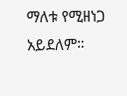ማለቱ የሚዘነጋ አይደለም።